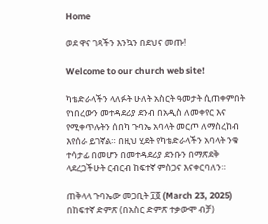Home

ወደ ዋና ገጻችን እንኳን በደህና መጡ!

Welcome to our church web site!

ካቴድራላችን ላለፉት ሁለት አስርት ዓመታት ሲጠቀምበት የነበረውን መተዳደሪያ ደንብ በአዲስ ለመቀየር እና የሚቀጥሉትን ሰበካ ጉባኤ አባላት መርጦ ለማስረከብ እየሰራ ይገኛል። በዚህ ሂደት የካቴድራላችን አባላት ንቁ ተሳታፊ በመሆን በመተዳደሪያ ደንቡን በማጽደቅ ላደረጋችሁት ርብርብ ከፍተኛ ምስጋና እናቀርባለን።

ጠቅላላ ጉባኤው መጋቢት ፲፬ (March 23, 2025) በከፍተኛ ድምጽ (በአስር ድምጽ ተቃውሞ ብቻ)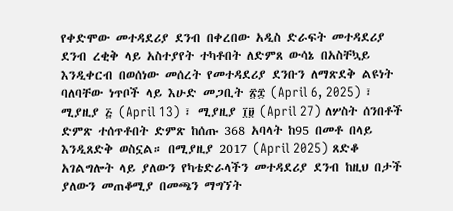የቀድሞው መተዳደሪያ ደንብ በቀረበው አዲስ ድራፍት መተዳደሪያ ደንብ ረቂቅ ላይ አስተያየት ተካቶበት ለድምጸ ውሳኔ በአስቸኳይ እንዲቀርብ በወሰነው መሰረት የመተዳደሪያ ደንቡን ለማጽደቅ ልዩነት ባለባቸው ነጥቦች ላይ እሁድ መጋቢት ፳፰ (April 6, 2025) ፣ ሚያዚያ ፭ (April 13) ፣ ሚያዚያ ፲፱ (April 27) ለሦስት ሰንበቶች ድምጽ ተሰጥቶበት ድምጽ ከሰጡ 368 አባላት ከ95 በመቶ በላይ እንዲጸድቅ ወስኗል። በሚያዚያ 2017 (April 2025) ጸድቆ አገልግሎት ላይ ያለውን የካቴድራላችን መተዳደሪያ ደንብ ከዚህ በታች ያለውን መጠቆሚያ በመጫን ማግኘት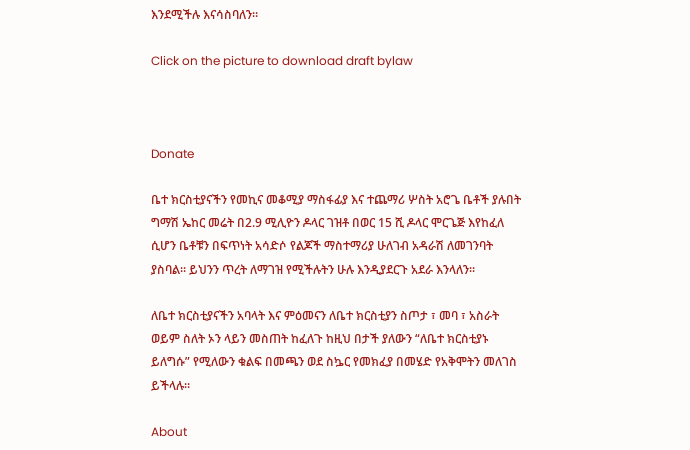እንደሚችሉ እናሳስባለን።

Click on the picture to download draft bylaw



Donate

ቤተ ክርስቲያናችን የመኪና መቆሚያ ማስፋፊያ እና ተጨማሪ ሦስት አሮጌ ቤቶች ያሉበት ግማሽ ኤከር መሬት በ2.9 ሚሊዮን ዶላር ገዝቶ በወር 15 ሺ ዶላር ሞርጌጅ እየከፈለ ሲሆን ቤቶቹን በፍጥነት አሳድሶ የልጆች ማስተማሪያ ሁለገብ አዳራሽ ለመገንባት ያስባል። ይህንን ጥረት ለማገዝ የሚችሉትን ሁሉ እንዲያደርጉ አደራ እንላለን።

ለቤተ ክርስቲያናችን አባላት እና ምዕመናን ለቤተ ክርስቲያን ስጦታ ፣ መባ ፣ አስራት ወይም ስለት ኦን ላይን መስጠት ከፈለጉ ከዚህ በታች ያለውን “ለቤተ ክርስቲያኑ ይለግሱ” የሚለውን ቁልፍ በመጫን ወደ ስኴር የመክፈያ በመሄድ የአቅሞትን መለገስ ይችላሉ።

About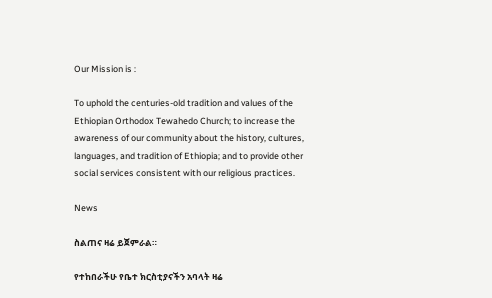Our Mission is :

To uphold the centuries-old tradition and values of the Ethiopian Orthodox Tewahedo Church; to increase the awareness of our community about the history, cultures, languages, and tradition of Ethiopia; and to provide other social services consistent with our religious practices.

News

ስልጠና ዛሬ ይጀምራል።

የተከበራችሁ የቤተ ክርስቲያናችን አባላት ዛሬ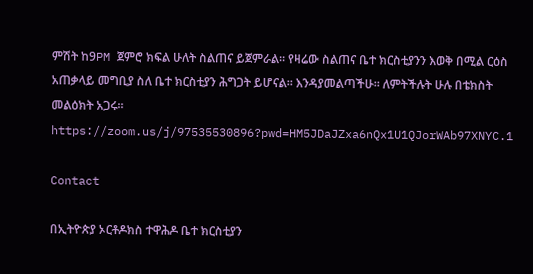ምሽት ከ9PM ጀምሮ ክፍል ሁለት ስልጠና ይጀምራል። የዛሬው ስልጠና ቤተ ክርስቲያንን እወቅ በሚል ርዕስ አጠቃላይ መግቢያ ስለ ቤተ ክርስቲያን ሕግጋት ይሆናል። እንዳያመልጣችሁ። ለምትችሉት ሁሉ በቴክስት መልዕክት አጋሩ። https://zoom.us/j/97535530896?pwd=HM5JDaJZxa6nQx1U1QJorWAb97XNYC.1

Contact

በኢትዮጵያ ኦርቶዶክስ ተዋሕዶ ቤተ ክርስቲያን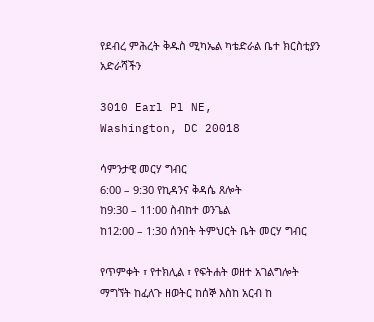የደብረ ምሕረት ቅዱስ ሚካኤል ካቴድራል ቤተ ክርስቲያን
አድራሻችን

3010 Earl Pl NE,
Washington, DC 20018

ሳምንታዊ መርሃ ግብር
6:00 – 9:30 የኪዳንና ቅዳሴ ጸሎት
ከ9:30 – 11:00 ስብከተ ወንጌል
ከ12:00 – 1:30 ሰንበት ትምህርት ቤት መርሃ ግብር

የጥምቀት ፣ የተክሊል ፣ የፍትሐት ወዘተ አገልግሎት ማግኘት ከፈለጉ ዘወትር ከሰኞ እስከ አርብ ከ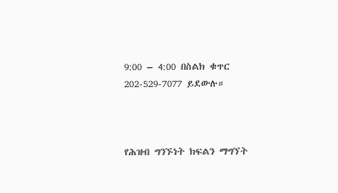9:00 – 4:00 በስልክ ቁጥር 202-529-7077 ይደውሉ።



የሕዝብ ግንኙነት ክፍልን ማግኘት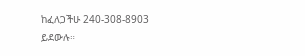ከፈለጋችሁ 240-308-8903 ይደውሉ።